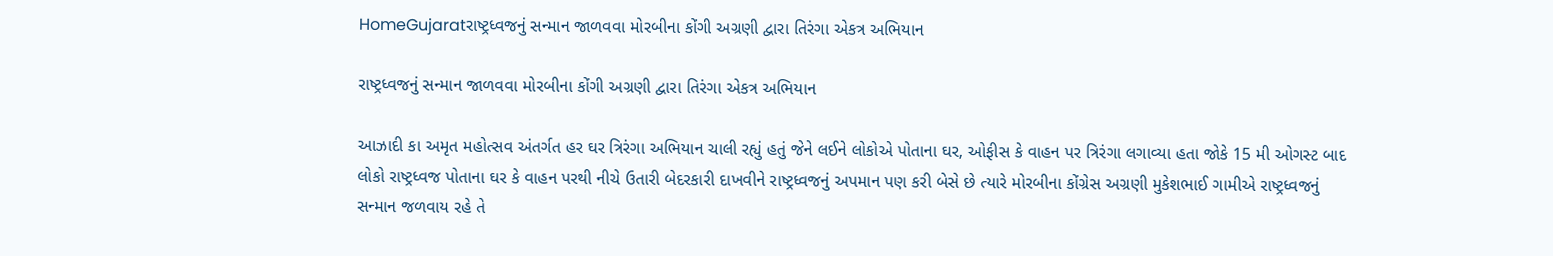HomeGujaratરાષ્ટ્રધ્વજનું સન્માન જાળવવા મોરબીના કોંગી અગ્રણી દ્વારા તિરંગા એકત્ર અભિયાન

રાષ્ટ્રધ્વજનું સન્માન જાળવવા મોરબીના કોંગી અગ્રણી દ્વારા તિરંગા એકત્ર અભિયાન

આઝાદી કા અમૃત મહોત્સવ અંતર્ગત હર ઘર ત્રિરંગા અભિયાન ચાલી રહ્યું હતું જેને લઈને લોકોએ પોતાના ઘર, ઓફીસ કે વાહન પર ત્રિરંગા લગાવ્યા હતા જોકે 15 મી ઓગસ્ટ બાદ લોકો રાષ્ટ્રધ્વજ પોતાના ઘર કે વાહન પરથી નીચે ઉતારી બેદરકારી દાખવીને રાષ્ટ્રધ્વજનું અપમાન પણ કરી બેસે છે ત્યારે મોરબીના કોંગ્રેસ અગ્રણી મુકેશભાઈ ગામીએ રાષ્ટ્રધ્વજનું સન્માન જળવાય રહે તે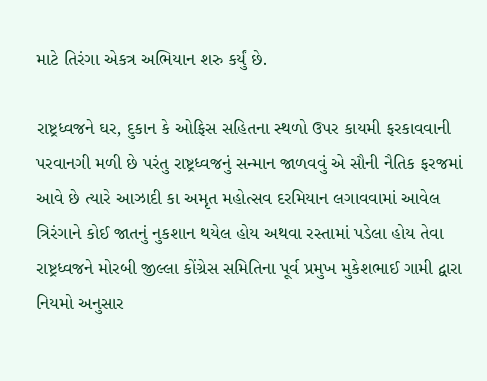માટે તિરંગા એકત્ર અભિયાન શરુ કર્યું છે.

રાષ્ટ્રધ્વજને ઘર, દુકાન કે ઓફિસ સહિતના સ્થળો ઉપર કાયમી ફરકાવવાની પરવાનગી મળી છે પરંતુ રાષ્ટ્રધ્વજનું સન્માન જાળવવું એ સૌની નૈતિક ફરજમાં આવે છે ત્યારે આઝાદી કા અમૃત મહોત્સવ દરમિયાન લગાવવામાં આવેલ ત્રિરંગાને કોઈ જાતનું નુકશાન થયેલ હોય અથવા રસ્તામાં પડેલા હોય તેવા રાષ્ટ્રધ્વજને મોરબી જીલ્લા કોંગ્રેસ સમિતિના પૂર્વ પ્રમુખ મુકેશભાઈ ગામી દ્વારા નિયમો અનુસાર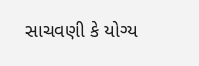સાચવણી કે યોગ્ય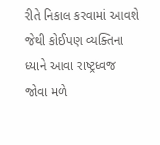રીતે નિકાલ કરવામાં આવશે જેથી કોઈપણ વ્યક્તિના ધ્યાને આવા રાષ્ટ્રધ્વજ જોવા મળે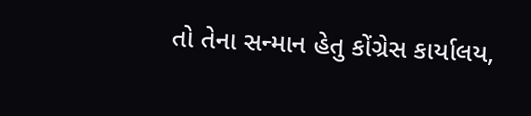તો તેના સન્માન હેતુ કોંગ્રેસ કાર્યાલય,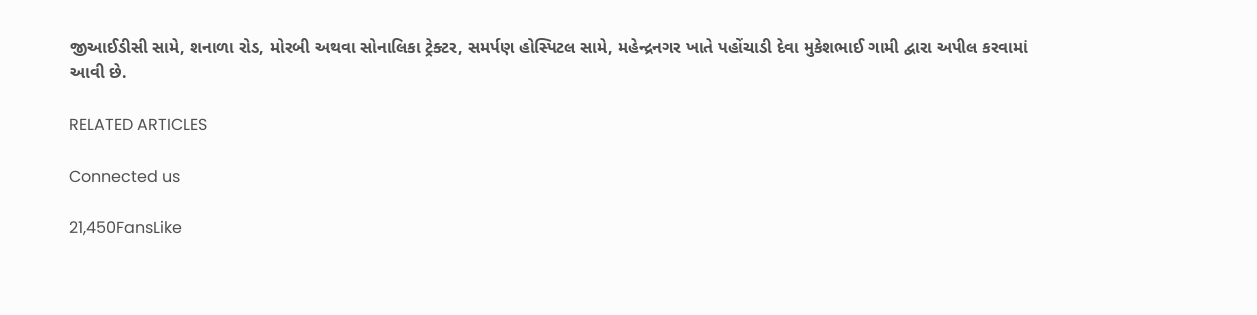જીઆઈડીસી સામે, શનાળા રોડ, મોરબી અથવા સોનાલિકા ટ્રેક્ટર, સમર્પણ હોસ્પિટલ સામે, મહેન્દ્રનગર ખાતે પહોંચાડી દેવા મુકેશભાઈ ગામી દ્વારા અપીલ કરવામાં આવી છે.

RELATED ARTICLES

Connected us

21,450FansLike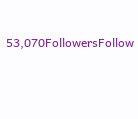53,070FollowersFollow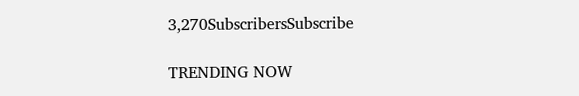3,270SubscribersSubscribe

TRENDING NOW